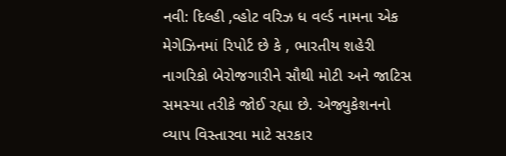નવી: દિલ્હી ,વ્હોટ વરિઝ ધ વર્લ્ડ નામના એક મેગેઝિનમાં રિપોર્ટ છે કે , ભારતીય શહેરી નાગરિકો બેરોજગારીને સૌથી મોટી અને જાટિસ સમસ્યા તરીકે જોઈ રહ્યા છે. એજ્યુકેશનનો વ્યાપ વિસ્તારવા માટે સરકાર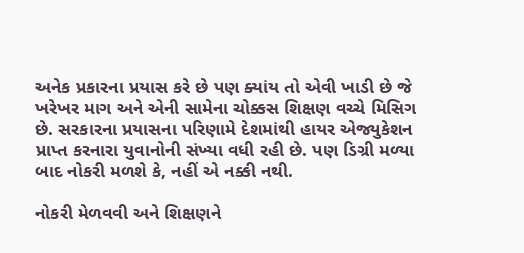અનેક પ્રકારના પ્રયાસ કરે છે પણ ક્યાંય તો એવી ખાડી છે જે ખરેખર માગ અને એની સામેના ચોક્કસ શિક્ષણ વચ્ચે મિસિગ છે. સરકારના પ્રયાસના પરિણામે દેશમાંથી હાયર એજ્યુકેશન પ્રાપ્ત કરનારા યુવાનોની સંખ્યા વધી રહી છે. પણ ડિગ્રી મળ્યા બાદ નોકરી મળશે કે, નહીં એ નક્કી નથી.

નોકરી મેળવવી અને શિક્ષણને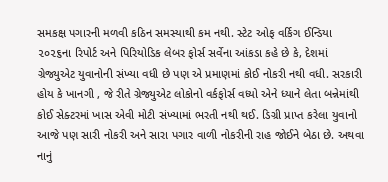સમકક્ષ પગારની મળવી કઠિન સમસ્યાથી કમ નથી. સ્ટેટ ઓફ વર્કિગ ઈન્ડિયા ૨૦૨૬ના રિપોર્ટ અને પિરિયોડિક લેબર ફોર્સ સર્વેના આંકડા કહે છે કે, દેશમાં ગ્રેજ્યુએટ યુવાનોની સંખ્યા વધી છે પણ એ પ્રમાણમાં કોઈ નોકરી નથી વધી. સરકારી હોય કે ખાનગી , જે રીતે ગ્રેજ્યુએટ લોકોનો વર્કફોર્સ વધ્યો એને ધ્યાને લેતા બન્નેમાંથી કોઈ સેક્ટરમાં ખાસ એવી મોટી સંખ્યામાં ભરતી નથી થઈ. ડિગ્રી પ્રાપ્ત કરેલા યુવાનો આજે પણ સારી નોકરી અને સારા પગાર વાળી નોકરીની રાહ જોઈને બેઠા છે. અથવા નાનું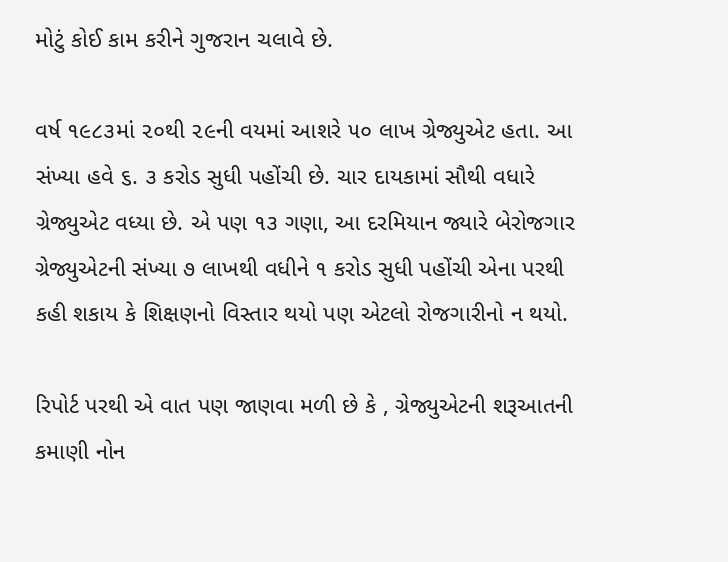મોટું કોઈ કામ કરીને ગુજરાન ચલાવે છે.

વર્ષ ૧૯૮૩માં ૨૦થી ૨૯ની વયમાં આશરે ૫૦ લાખ ગ્રેજ્યુએટ હતા. આ સંખ્યા હવે ૬. ૩ કરોડ સુધી પહોંચી છે. ચાર દાયકામાં સૌથી વધારે ગ્રેજ્યુએટ વધ્યા છે. એ પણ ૧૩ ગણા, આ દરમિયાન જ્યારે બેરોજગાર ગ્રેજ્યુએટની સંખ્યા ૭ લાખથી વધીને ૧ કરોડ સુધી પહોંચી એના પરથી કહી શકાય કે શિક્ષણનો વિસ્તાર થયો પણ એટલો રોજગારીનો ન થયો.

રિપોર્ટ પરથી એ વાત પણ જાણવા મળી છે કે , ગ્રેજ્યુએટની શરૂઆતની કમાણી નોન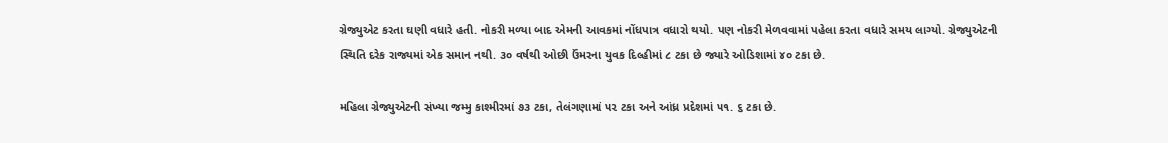ગ્રેજ્યુએટ કરતા ઘણી વધારે હતી. નોકરી મળ્યા બાદ એમની આવકમાં નોંધપાત્ર વધારો થયો. પણ નોકરી મેળવવામાં પહેલા કરતા વધારે સમય લાગ્યો. ગ્રેજ્યુએટની સ્થિતિ દરેક રાજ્યમાં એક સમાન નથી. ૩૦ વર્ષથી ઓછી ઉંમરના યુવક દિલ્હીમાં ૮ ટકા છે જ્યારે ઓડિશામાં ૪૦ ટકા છે.

મહિલા ગ્રેજ્યુએટની સંખ્યા જમ્મુ કાશ્મીરમાં ૭૩ ટકા, તેલંગણામાં ૫૨ ટકા અને આંધ્ર પ્રદેશમાં ૫૧. ૬ ટકા છે.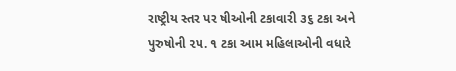રાષ્ટ્રીય સ્તર પર ષીઓની ટકાવારી ૩૬ ટકા અને પુરુષોની ૨૫. ૧ ટકા આમ મહિલાઓની વધારે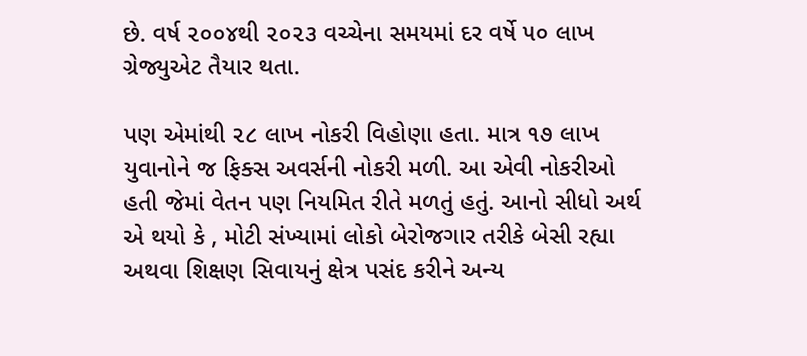છે. વર્ષ ૨૦૦૪થી ૨૦૨૩ વચ્ચેના સમયમાં દર વર્ષે ૫૦ લાખ ગ્રેજ્યુએટ તૈયાર થતા.

પણ એમાંથી ૨૮ લાખ નોકરી વિહોણા હતા. માત્ર ૧૭ લાખ યુવાનોને જ ફિક્સ અવર્સની નોકરી મળી. આ એવી નોકરીઓ હતી જેમાં વેતન પણ નિયમિત રીતે મળતું હતું. આનો સીધો અર્થ એ થયો કે , મોટી સંખ્યામાં લોકો બેરોજગાર તરીકે બેસી રહ્યા અથવા શિક્ષણ સિવાયનું ક્ષેત્ર પસંદ કરીને અન્ય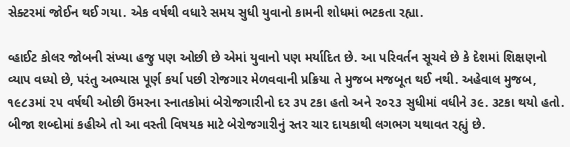સેક્ટરમાં જોઈન થઈ ગયા. એક વર્ષથી વધારે સમય સુધી યુવાનો કામની શોધમાં ભટકતા રહ્યા.

વ્હાઈટ કોલર જોબની સંખ્યા હજુ પણ ઓછી છે એમાં યુવાનો પણ મર્યાદિત છે. આ પરિવર્તન સૂચવે છે કે દેશમાં શિક્ષણનો વ્યાપ વધ્યો છે, પરંતુ અભ્યાસ પૂર્ણ કર્યા પછી રોજગાર મેળવવાની પ્રક્રિયા તે મુજબ મજબૂત થઈ નથી. અહેવાલ મુજબ, ૧૯૮૩માં ૨૫ વર્ષથી ઓછી ઉંમરના સ્નાતકોમાં બેરોજગારીનો દર ૩૫ ટકા હતો અને ૨૦૨૩ સુધીમાં વધીને ૩૯. ૩ટકા થયો હતો. બીજા શબ્દોમાં કહીએ તો આ વસ્તી વિષયક માટે બેરોજગારીનું સ્તર ચાર દાયકાથી લગભગ યથાવત રહ્યું છે.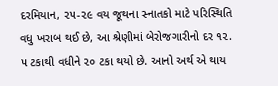દરમિયાન, ૨૫-૨૯ વય જૂથના સ્નાતકો માટે પરિસ્થિતિ વધુ ખરાબ થઈ છે, આ શ્રેણીમાં બેરોજગારીનો દર ૧૨. ૫ ટકાથી વધીને ૨૦ ટકા થયો છે. આનો અર્થ એ થાય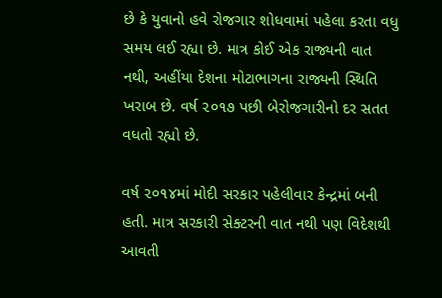છે કે યુવાનો હવે રોજગાર શોધવામાં પહેલા કરતા વધુ સમય લઈ રહ્યા છે. માત્ર કોઈ એક રાજ્યની વાત નથી, અહીંયા દેશના મોટાભાગના રાજ્યની સ્થિતિ ખરાબ છે. વર્ષ ૨૦૧૭ પછી બેરોજગારીનો દર સતત વધતો રહ્યો છે.

વર્ષ ૨૦૧૪માં મોદી સરકાર પહેલીવાર કેન્દ્રમાં બની હતી. માત્ર સરકારી સેક્ટરની વાત નથી પણ વિદેશથી આવતી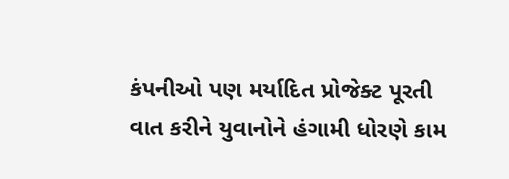કંપનીઓ પણ મર્યાદિત પ્રોજેક્ટ પૂરતી વાત કરીને યુવાનોને હંગામી ધોરણે કામ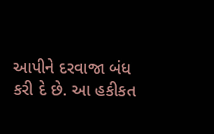આપીને દરવાજા બંધ કરી દે છે. આ હકીકત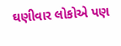ઘણીવાર લોકોએ પણ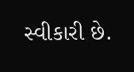સ્વીકારી છે.